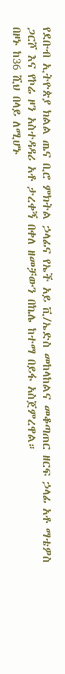የደቡብ ኢትዮጵያ ክልል ጤና ቢሮ ምክትል ኃላፊና የኤች አይ ቪ/ኤድስ መከላከልና መቆጣጠር ዘርፍ ኃላፊ አቶ ማቴዎስ ጋርሾ እና የኮሬ ዞን አስተዳዳሪ አቶ ታረቀኝ በቀለ ዘመቻውን በኬሌ ከተማ በይፋ አስጀምረዋል።
በዞኑ ከ36 ሺህ በላይ ለሚሆኑ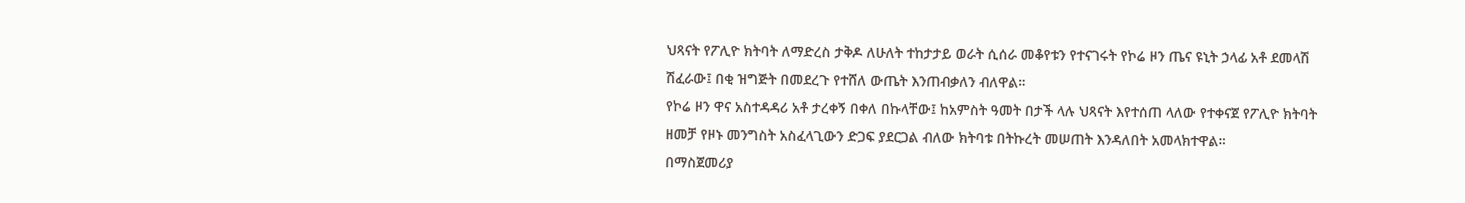ህጻናት የፖሊዮ ክትባት ለማድረስ ታቅዶ ለሁለት ተከታታይ ወራት ሲሰራ መቆየቱን የተናገሩት የኮሬ ዞን ጤና ዩኒት ኃላፊ አቶ ደመላሽ ሽፈራው፤ በቂ ዝግጅት በመደረጉ የተሸለ ውጤት እንጠብቃለን ብለዋል።
የኮሬ ዞን ዋና አስተዳዳሪ አቶ ታረቀኝ በቀለ በኩላቸው፤ ከአምስት ዓመት በታች ላሉ ህጻናት እየተሰጠ ላለው የተቀናጀ የፖሊዮ ክትባት ዘመቻ የዞኑ መንግስት አስፈላጊውን ድጋፍ ያደርጋል ብለው ክትባቱ በትኩረት መሠጠት እንዳለበት አመላክተዋል።
በማስጀመሪያ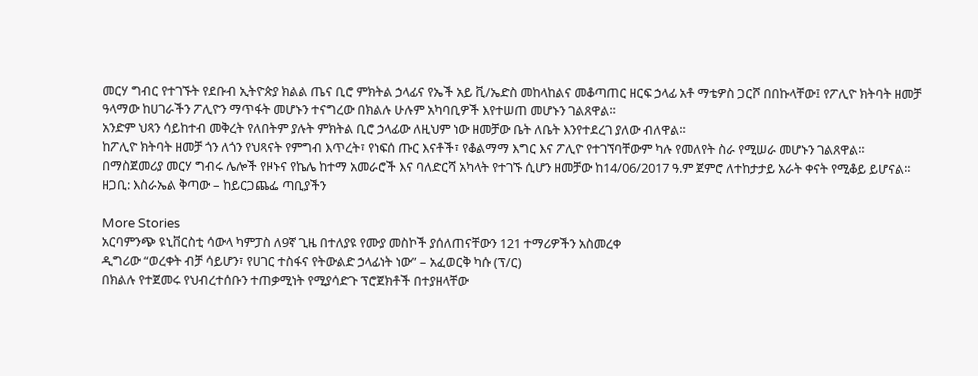መርሃ ግብር የተገኙት የደቡብ ኢትዮጵያ ክልል ጤና ቢሮ ምክትል ኃላፊና የኤች አይ ቪ/ኤድስ መከላከልና መቆጣጠር ዘርፍ ኃላፊ አቶ ማቴዎስ ጋርሾ በበኩላቸው፤ የፖሊዮ ክትባት ዘመቻ ዓላማው ከሀገራችን ፖሊዮን ማጥፋት መሆኑን ተናግረው በክልሉ ሁሉም አካባቢዎች እየተሠጠ መሆኑን ገልጸዋል።
አንድም ህጻን ሳይከተብ መቅረት የለበትም ያሉት ምክትል ቢሮ ኃላፊው ለዚህም ነው ዘመቻው ቤት ለቤት እንየተደረገ ያለው ብለዋል።
ከፖሊዮ ክትባት ዘመቻ ጎን ለጎን የህጻናት የምግብ እጥረት፣ የነፍሰ ጡር እናቶች፣ የቆልማማ እግር እና ፖሊዮ የተገኘባቸውም ካሉ የመለየት ስራ የሚሠራ መሆኑን ገልጸዋል።
በማስጀመሪያ መርሃ ግብሩ ሌሎች የዞኑና የኬሌ ከተማ አመራሮች እና ባለድርሻ አካላት የተገኙ ሲሆን ዘመቻው ከ14/06/2017 ዓ.ም ጀምሮ ለተከታታይ አራት ቀናት የሚቆይ ይሆናል።
ዘጋቢ: እስራኤል ቅጣው – ከይርጋጨፌ ጣቢያችን

More Stories
አርባምንጭ ዩኒቨርስቲ ሳውላ ካምፓስ ለ9ኛ ጊዜ በተለያዩ የሙያ መስኮች ያሰለጠናቸውን 121 ተማሪዎችን አስመረቀ
ዲግሪው “ወረቀት ብቻ ሳይሆን፣ የሀገር ተስፋና የትውልድ ኃላፊነት ነው” – አፈወርቅ ካሱ (ፕ/ር)
በክልሉ የተጀመሩ የህብረተሰቡን ተጠቃሚነት የሚያሳድጉ ፕሮጀክቶች በተያዘላቸው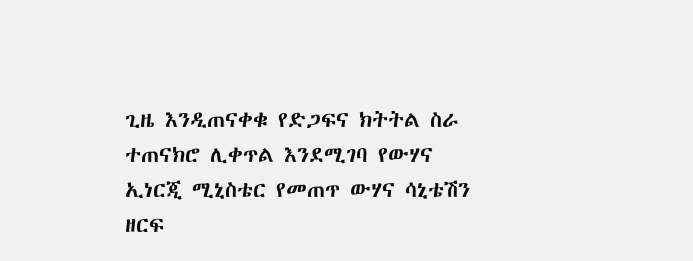ጊዜ እንዲጠናቀቁ የድጋፍና ክትትል ስራ ተጠናክሮ ሊቀጥል እንደሚገባ የውሃና ኢነርጂ ሚኒስቴር የመጠጥ ውሃና ሳኒቴሽን ዘርፍ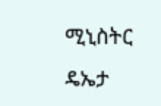ሚኒስትር ዴኤታ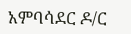አምባሳደር ዶ/ር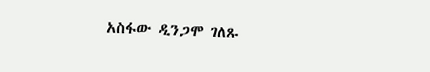አስፋው ዲንጋሞ ገለጹ